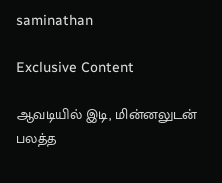saminathan

Exclusive Content

ஆவடியில் இடி, மின்னலுடன் பலத்த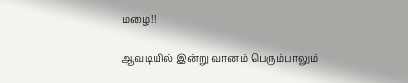மழை!!

ஆவடியில் இன்று வானம் பெரும்பாலும்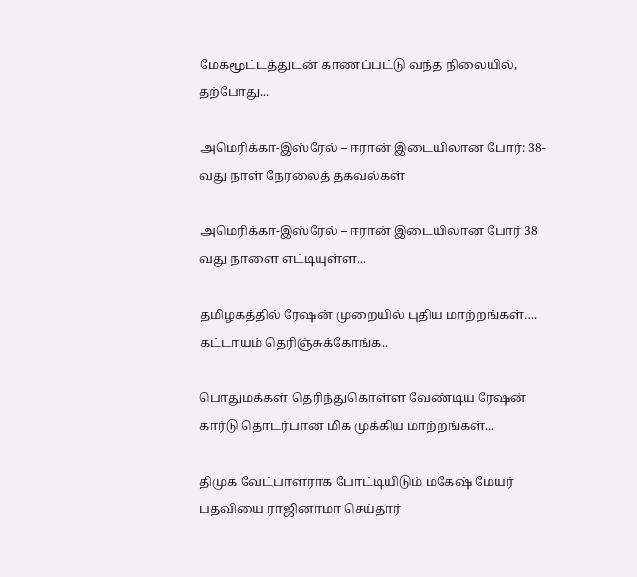மேகமூட்டத்துடன் காணப்பட்டு வந்த நிலையில், தற்போது...

அமெரிக்கா-இஸ்ரேல் – ஈரான் இடையிலான போர்: 38-வது நாள் நேரலைத் தகவல்கள்

அமெரிக்கா-இஸ்ரேல் – ஈரான் இடையிலான போர் 38 வது நாளை எட்டியுள்ள...

தமிழகத்தில் ரேஷன் முறையில் புதிய மாற்றங்கள்…. கட்டாயம் தெரிஞ்சுக்கோங்க..

பொதுமக்கள் தெரிந்துகொள்ள வேண்டிய ரேஷன் கார்டு தொடர்பான மிக முக்கிய மாற்றங்கள்...

திமுக வேட்பாளராக போட்டியிடும் மகேஷ் மேயர் பதவியை ராஜினாமா செய்தார்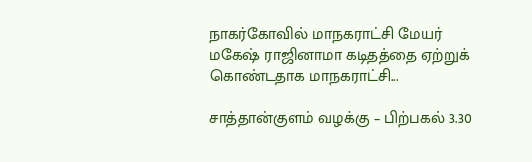நாகர்கோவில் மாநகராட்சி மேயர் மகேஷ் ராஜினாமா கடிதத்தை ஏற்றுக் கொண்டதாக மாநகராட்சி...

சாத்தான்குளம் வழக்கு – பிற்பகல் 3.30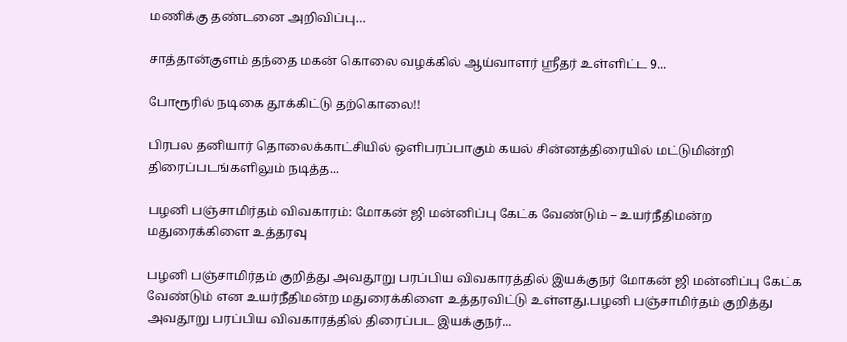மணிக்கு தண்டனை அறிவிப்பு…

சாத்தான்குளம் தந்தை மகன் கொலை வழக்கில் ஆய்வாளர் ஸ்ரீதர் உள்ளிட்ட 9...

போரூரில் நடிகை தூக்கிட்டு தற்கொலை!!

பிரபல தனியார் தொலைக்காட்சியில் ஒளிபரப்பாகும் கயல் சின்னத்திரையில் மட்டுமின்றி திரைப்படங்களிலும் நடித்த...

பழனி பஞ்சாமிர்தம் விவகாரம்: மோகன் ஜி மன்னிப்பு கேட்க வேண்டும் – உயர்நீதிமன்ற மதுரைக்கிளை உத்தரவு

பழனி பஞ்சாமிர்தம் குறித்து அவதூறு பரப்பிய விவகாரத்தில் இயக்குநர் மோகன் ஜி மன்னிப்பு கேட்க வேண்டும் என உயர்நீதிமன்ற மதுரைக்கிளை உத்தரவிட்டு உள்ளது.பழனி பஞ்சாமிர்தம் குறித்து அவதூறு பரப்பிய விவகாரத்தில் திரைப்பட இயக்குநர்...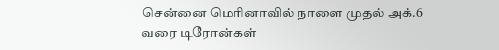சென்னை மெரினாவில் நாளை முதல் அக்.6 வரை டிரோன்கள்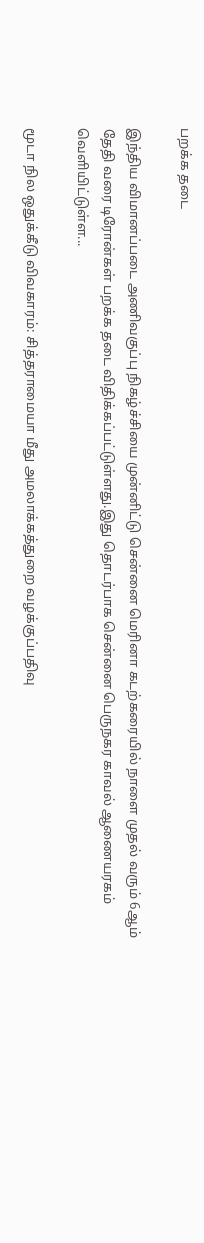பறக்க தடை

இந்திய விமானப்படை அணிவகுப்பு நிகழ்ச்சியை முன்னிட்டு சென்னை மெரினா கடற்கரையில் நாளை முதல் வரும் 6ஆம் தேதி வரை டிரோன்கள் பறக்க தடை விதிக்கப்பட்டுள்ளது.இது தொடர்பாக சென்னை பெருநகர காவல் ஆணையரகம் வெளியிட்டுள்ள...

மூடா நில ஒதுக்கீடு விவகாரம்: சித்தராமையா மீது அமலாக்கத்துறை வழக்குப்பதிவு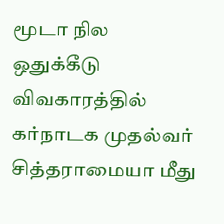மூடா நில ஒதுக்கீடு விவகாரத்தில் கர்நாடக முதல்வர் சித்தராமையா மீது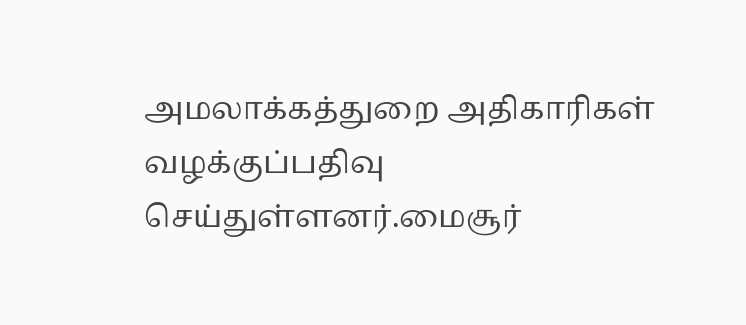அமலாக்கத்துறை அதிகாரிகள் வழக்குப்பதிவு செய்துள்ளனர்.மைசூர்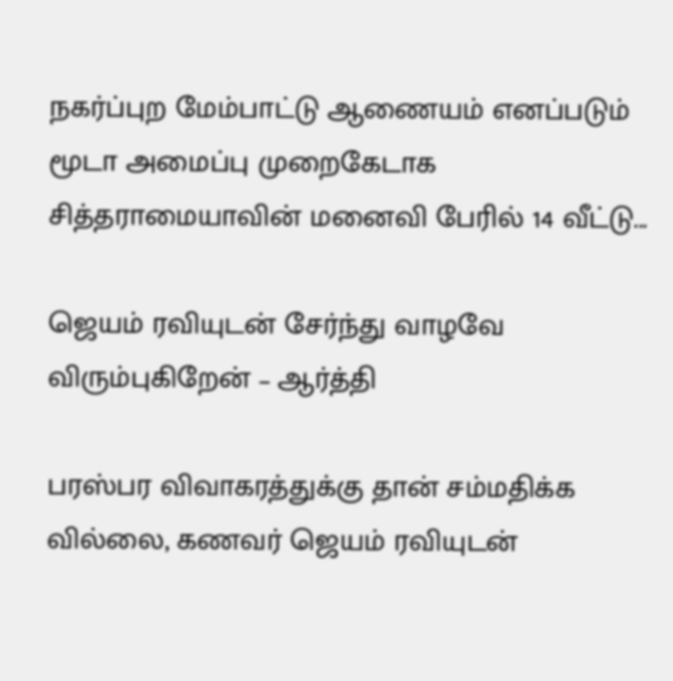நகர்ப்புற மேம்பாட்டு ஆணையம் எனப்படும் மூடா அமைப்பு முறைகேடாக சித்தராமையாவின் மனைவி பேரில் 14 வீட்டு...

ஜெயம் ரவியுடன் சேர்ந்து வாழவே விரும்புகிறேன் – ஆர்த்தி

பரஸ்பர விவாகரத்துக்கு தான் சம்மதிக்க வில்லை, கணவர் ஜெயம் ரவியுடன்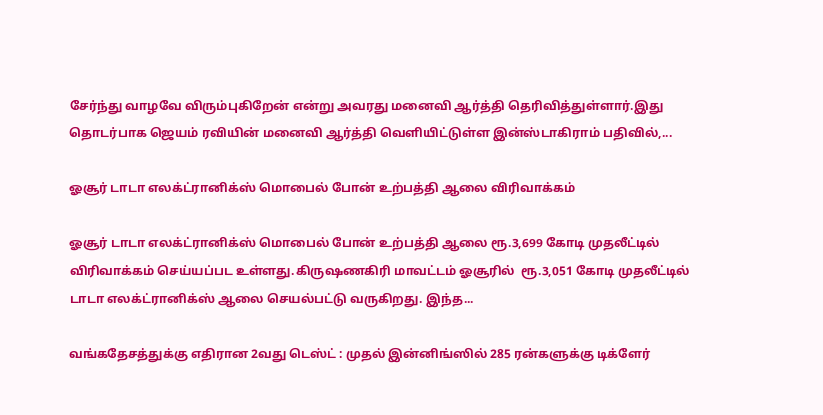சேர்ந்து வாழவே விரும்புகிறேன் என்று அவரது மனைவி ஆர்த்தி தெரிவித்துள்ளார்.இது தொடர்பாக ஜெயம் ரவியின் மனைவி ஆர்த்தி வெளியிட்டுள்ள இன்ஸ்டாகிராம் பதிவில்,...

ஓசூர் டாடா எலக்ட்ரானிக்ஸ் மொபைல் போன் உற்பத்தி ஆலை விரிவாக்கம்

ஓசூர் டாடா எலக்ட்ரானிக்ஸ் மொபைல் போன் உற்பத்தி ஆலை ரூ.3,699 கோடி முதலீட்டில் விரிவாக்கம் செய்யப்பட உள்ளது.கிருஷணகிரி மாவட்டம் ஓசூரில்  ரூ.3,051 கோடி முதலீட்டில் டாடா எலக்ட்ரானிக்ஸ் ஆலை செயல்பட்டு வருகிறது. இந்த...

வங்கதேசத்துக்கு எதிரான 2வது டெஸ்ட் : முதல் இன்னிங்ஸில் 285 ரன்களுக்கு டிக்ளேர்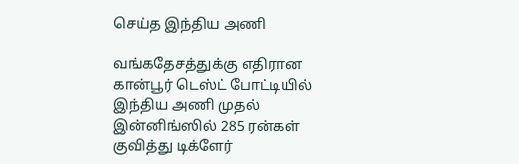செய்த இந்திய அணி

வங்கதேசத்துக்கு எதிரான கான்பூர் டெஸ்ட் போட்டியில் இந்திய அணி முதல் இன்னிங்ஸில் 285 ரன்கள் குவித்து டிக்ளேர்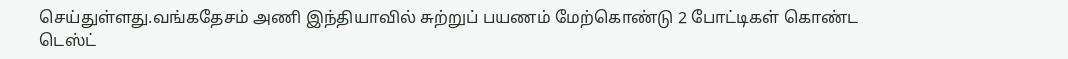செய்துள்ளது.வங்கதேசம் அணி இந்தியாவில் சுற்றுப் பயணம் மேற்கொண்டு 2 போட்டிகள் கொண்ட டெஸ்ட்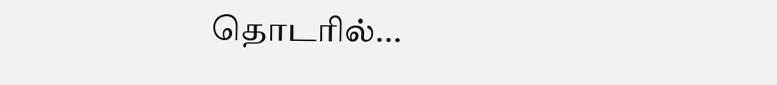தொடரில்...